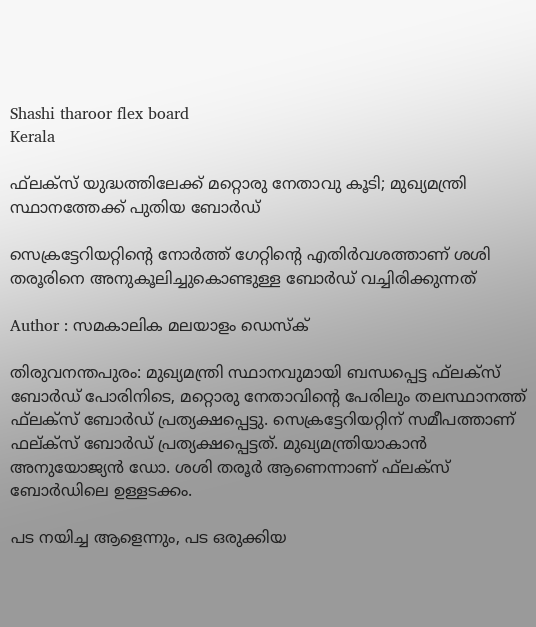Shashi tharoor flex board
Kerala

ഫ്‌ലക്‌സ് യുദ്ധത്തിലേക്ക് മറ്റൊരു നേതാവു കൂടി; മുഖ്യമന്ത്രി സ്ഥാനത്തേക്ക് പുതിയ ബോര്‍ഡ്

സെക്രട്ടേറിയറ്റിന്റെ നോര്‍ത്ത് ഗേറ്റിന്റെ എതിര്‍വശത്താണ് ശശി തരൂരിനെ അനുകൂലിച്ചുകൊണ്ടുള്ള ബോര്‍ഡ് വച്ചിരിക്കുന്നത്

Author : സമകാലിക മലയാളം ഡെസ്ക്

തിരുവനന്തപുരം: മുഖ്യമന്ത്രി സ്ഥാനവുമായി ബന്ധപ്പെട്ട ഫ്‌ലക്‌സ് ബോര്‍ഡ് പോരിനിടെ, മറ്റൊരു നേതാവിന്റെ പേരിലും തലസ്ഥാനത്ത് ഫ്‌ലക്‌സ് ബോര്‍ഡ് പ്രത്യക്ഷപ്പെട്ടു. സെക്രട്ടേറിയറ്റിന് സമീപത്താണ് ഫല്ക്‌സ് ബോര്‍ഡ് പ്രത്യക്ഷപ്പെട്ടത്. മുഖ്യമന്ത്രിയാകാന്‍ അനുയോജ്യന്‍ ഡോ. ശശി തരൂര്‍ ആണെന്നാണ് ഫ്‌ലക്‌സ് ബോര്‍ഡിലെ ഉള്ളടക്കം.

പട നയിച്ച ആളെന്നും, പട ഒരുക്കിയ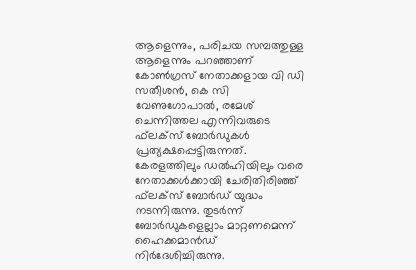ആളെന്നും, പരിചയ സമ്പത്തുള്ള ആളെന്നും പറഞ്ഞാണ് കോണ്‍ഗ്രസ് നേതാക്കളായ വി ഡി സതീശന്‍, കെ സി വേണുഗോപാല്‍, രമേശ് ചെന്നിത്തല എന്നിവരുടെ ഫ്‌ലക്‌സ് ബോര്‍ഡുകള്‍ പ്രത്യക്ഷപ്പെട്ടിരുന്നത്. കേരളത്തിലും ഡല്‍ഹിയിലും വരെ നേതാക്കള്‍ക്കായി ചേരിതിരിഞ്ഞ് ഫ്‌ലക്‌സ് ബോര്‍ഡ് യുദ്ധം നടന്നിരുന്നു. തുടര്‍ന്ന് ബോര്‍ഡുകളെല്ലാം മാറ്റണമെന്ന് ഹൈക്കമാന്‍ഡ് നിര്‍ദേശിച്ചിരുന്നു.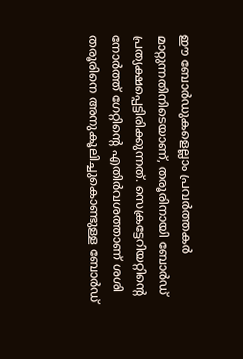ഈ ബോര്‍ഡുകളെല്ലാം പ്രവര്‍ത്തകര്‍ മാറ്റുന്നതിനിടെയാണ്, തരൂരിനായി ബോര്‍ഡ് പ്രത്യക്ഷപ്പെട്ടിരിക്കുന്നത്. സെക്രട്ടേറിയറ്റിന്റെ നോര്‍ത്ത് ഗേറ്റിന്റെ എതിര്‍വശത്താണ് ശശി തരൂരിനെ അനുകൂലിച്ചുകൊണ്ടുള്ള ബോര്‍ഡ്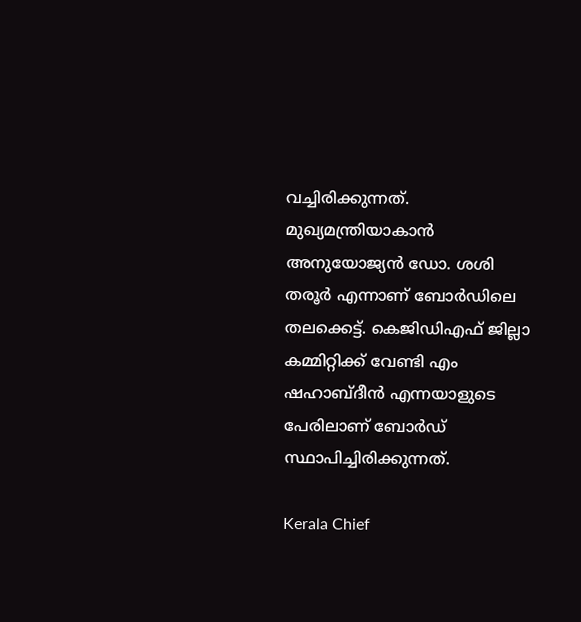വച്ചിരിക്കുന്നത്. മുഖ്യമന്ത്രിയാകാന്‍ അനുയോജ്യന്‍ ഡോ. ശശി തരൂര്‍ എന്നാണ് ബോര്‍ഡിലെ തലക്കെട്ട്. കെജിഡിഎഫ് ജില്ലാ കമ്മിറ്റിക്ക് വേണ്ടി എം ഷഹാബ്ദീന്‍ എന്നയാളുടെ പേരിലാണ് ബോര്‍ഡ് സ്ഥാപിച്ചിരിക്കുന്നത്.

Kerala Chief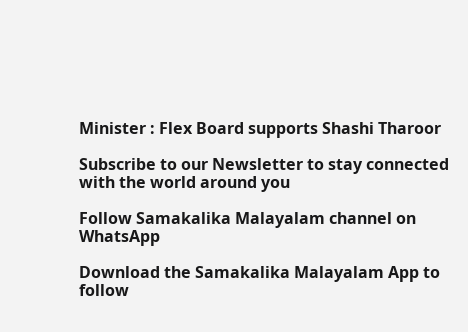Minister : Flex Board supports Shashi Tharoor

Subscribe to our Newsletter to stay connected with the world around you

Follow Samakalika Malayalam channel on WhatsApp

Download the Samakalika Malayalam App to follow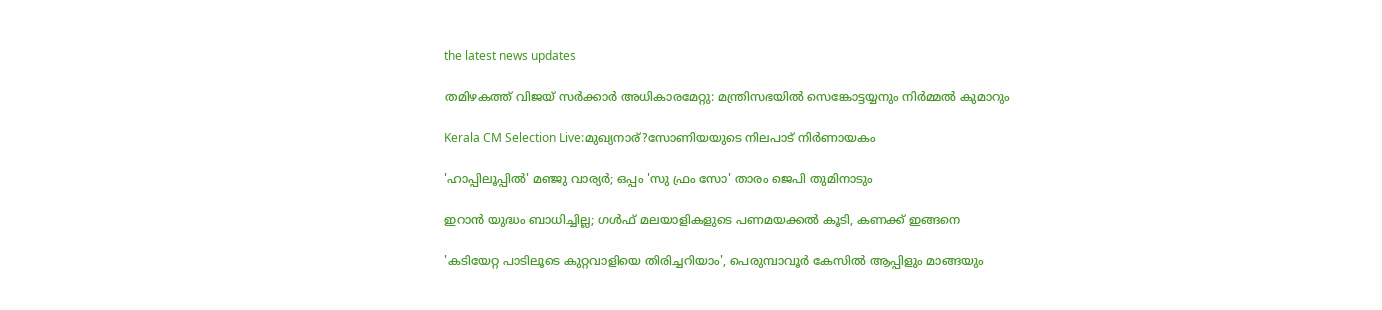the latest news updates

തമിഴകത്ത് വിജയ് സർക്കാർ അധികാരമേറ്റു: മന്ത്രിസഭയിൽ സെങ്കോട്ടയ്യനും നിർമ്മൽ കുമാറും

Kerala CM Selection Live:മുഖ്യനാര്?സോണിയയുടെ നിലപാട് നിർണായകം

'ഹാപ്പിലൂപ്പില്‍' മഞ്ജു വാര്യര്‍; ഒപ്പം 'സു ഫ്രം സോ' താരം ജെപി തുമിനാടും

ഇറാന്‍ യുദ്ധം ബാധിച്ചില്ല; ഗള്‍ഫ് മലയാളികളുടെ പണമയക്കല്‍ കൂടി, കണക്ക് ഇങ്ങനെ

'കടിയേറ്റ പാടിലൂടെ കുറ്റവാളിയെ തിരിച്ചറിയാം', പെരുമ്പാവൂർ കേസിൽ ആപ്പിളും മാങ്ങയും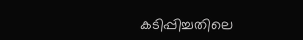കടിപ്പിച്ചതിലെ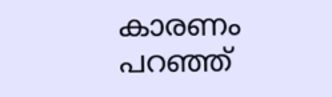കാരണം പറഞ്ഞ്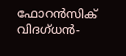ഫോറൻസിക് വിദഗ്ധൻ-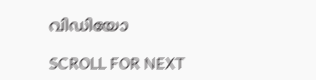വിഡിയോ

SCROLL FOR NEXT